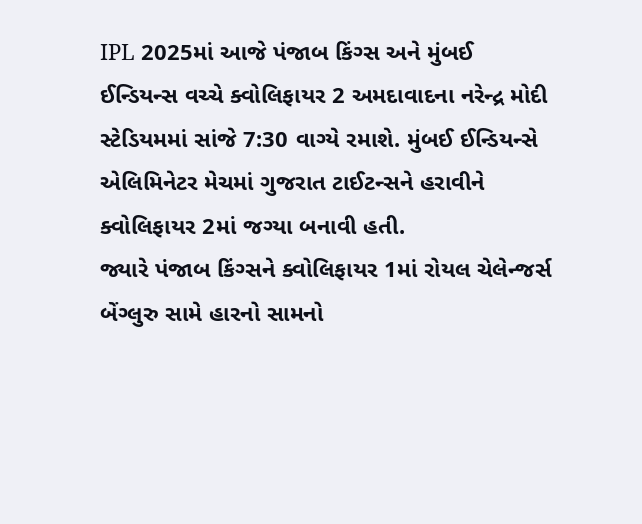IPL 2025માં આજે પંજાબ કિંગ્સ અને મુંબઈ ઈન્ડિયન્સ વચ્ચે ક્વોલિફાયર 2 અમદાવાદના નરેન્દ્ર મોદી સ્ટેડિયમમાં સાંજે 7:30 વાગ્યે રમાશે. મુંબઈ ઈન્ડિયન્સે એલિમિનેટર મેચમાં ગુજરાત ટાઈટન્સને હરાવીને ક્વોલિફાયર 2માં જગ્યા બનાવી હતી.
જ્યારે પંજાબ કિંગ્સને ક્વોલિફાયર 1માં રોયલ ચેલેન્જર્સ બેંગ્લુરુ સામે હારનો સામનો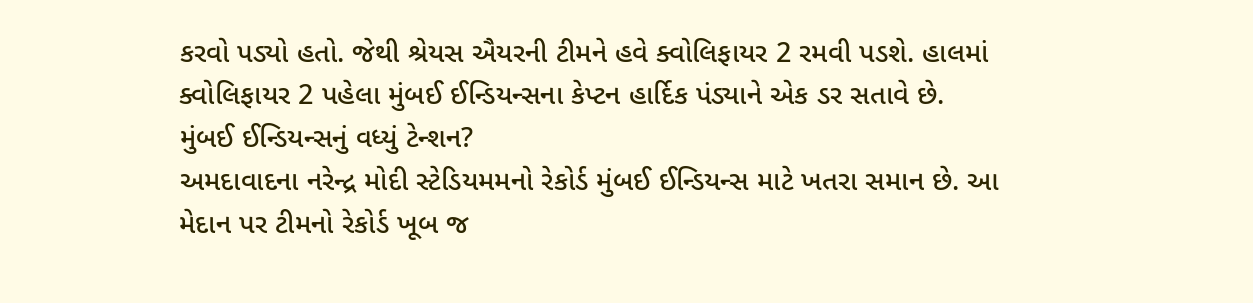કરવો પડ્યો હતો. જેથી શ્રેયસ ઐયરની ટીમને હવે ક્વોલિફાયર 2 રમવી પડશે. હાલમાં ક્વોલિફાયર 2 પહેલા મુંબઈ ઈન્ડિયન્સના કેપ્ટન હાર્દિક પંડ્યાને એક ડર સતાવે છે.
મુંબઈ ઈન્ડિયન્સનું વધ્યું ટેન્શન?
અમદાવાદના નરેન્દ્ર મોદી સ્ટેડિયમમનો રેકોર્ડ મુંબઈ ઈન્ડિયન્સ માટે ખતરા સમાન છે. આ મેદાન પર ટીમનો રેકોર્ડ ખૂબ જ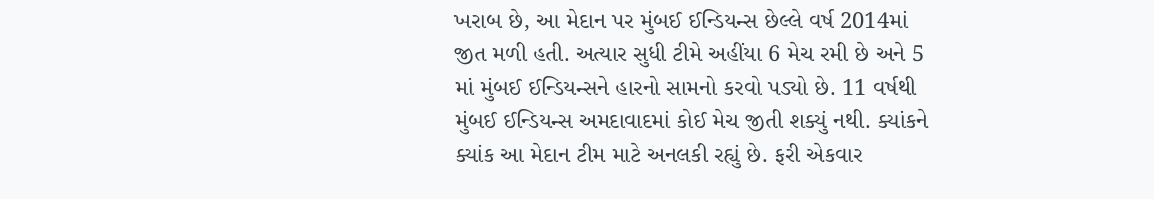ખરાબ છે, આ મેદાન પર મુંબઈ ઈન્ડિયન્સ છેલ્લે વર્ષ 2014માં જીત મળી હતી. અત્યાર સુધી ટીમે અહીંયા 6 મેચ રમી છે અને 5 માં મુંબઈ ઈન્ડિયન્સને હારનો સામનો કરવો પડ્યો છે. 11 વર્ષથી મુંબઈ ઈન્ડિયન્સ અમદાવાદમાં કોઈ મેચ જીતી શક્યું નથી. ક્યાંકને ક્યાંક આ મેદાન ટીમ માટે અનલકી રહ્યું છે. ફરી એકવાર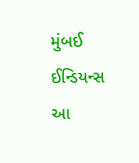મુંબઈ ઈન્ડિયન્સ આ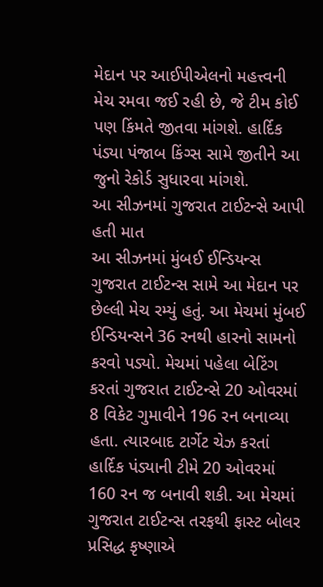મેદાન પર આઈપીએલનો મહત્ત્વની મેચ રમવા જઈ રહી છે, જે ટીમ કોઈ પણ કિંમતે જીતવા માંગશે. હાર્દિક પંડ્યા પંજાબ કિંગ્સ સામે જીતીને આ જુનો રેકોર્ડ સુધારવા માંગશે.
આ સીઝનમાં ગુજરાત ટાઈટન્સે આપી હતી માત
આ સીઝનમાં મુંબઈ ઈન્ડિયન્સ ગુજરાત ટાઈટન્સ સામે આ મેદાન પર છેલ્લી મેચ રમ્યું હતું. આ મેચમાં મુંબઈ ઈન્ડિયન્સને 36 રનથી હારનો સામનો કરવો પડ્યો. મેચમાં પહેલા બેટિંગ કરતાં ગુજરાત ટાઈટન્સે 20 ઓવરમાં 8 વિકેટ ગુમાવીને 196 રન બનાવ્યા હતા. ત્યારબાદ ટાર્ગેટ ચેઝ કરતાં હાર્દિક પંડ્યાની ટીમે 20 ઓવરમાં 160 રન જ બનાવી શકી. આ મેચમાં ગુજરાત ટાઈટન્સ તરફથી ફાસ્ટ બોલર પ્રસિદ્ધ કૃષ્ણાએ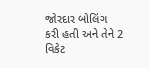જોરદાર બોલિંગ કરી હતી અને તેને 2 વિકેટ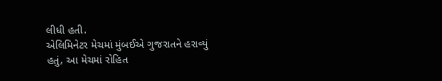લીધી હતી.
એલિમિનેટર મેચમાં મુંબઈએ ગુજરાતને હરાવ્યું હતું, આ મેચમાં રોહિત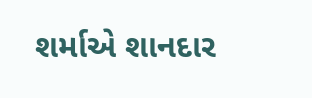શર્માએ શાનદાર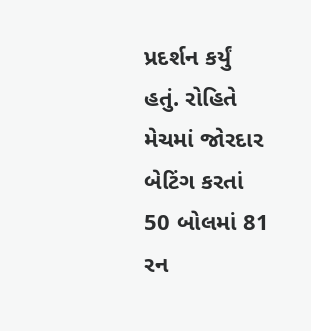પ્રદર્શન કર્યું હતું. રોહિતે મેચમાં જોરદાર બેટિંગ કરતાં 50 બોલમાં 81 રન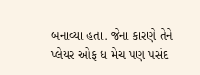બનાવ્યા હતા. જેના કારણે તેને પ્લેયર ઓફ ધ મેચ પણ પસંદ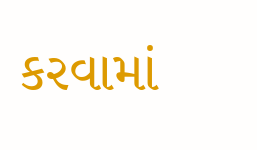કરવામાં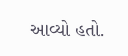આવ્યો હતો.